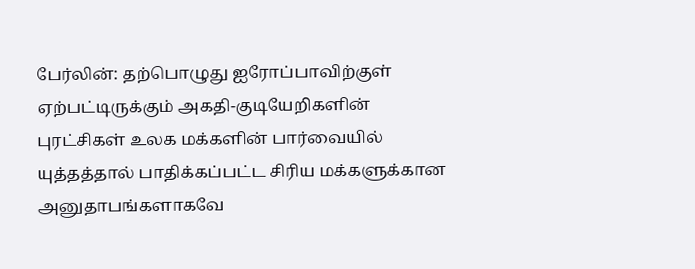பேர்லின்: தற்பொழுது ஐரோப்பாவிற்குள் ஏற்பட்டிருக்கும் அகதி-குடியேறிகளின் புரட்சிகள் உலக மக்களின் பார்வையில் யுத்தத்தால் பாதிக்கப்பட்ட சிரிய மக்களுக்கான அனுதாபங்களாகவே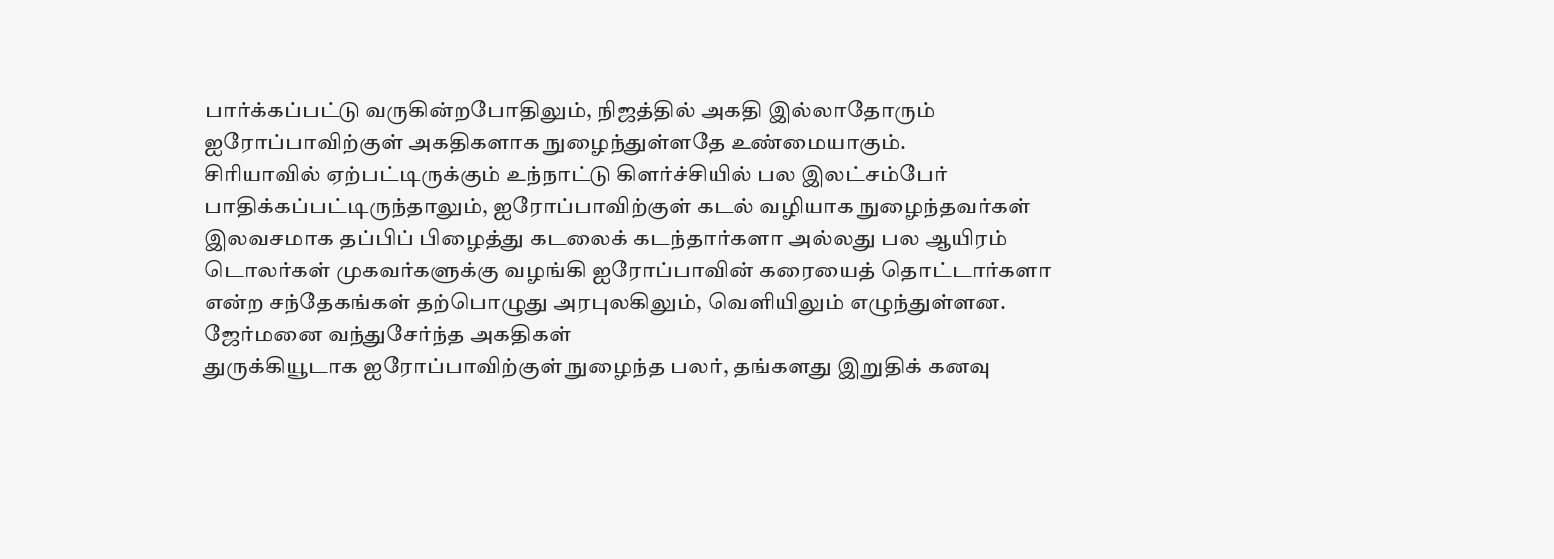பார்க்கப்பட்டு வருகின்றபோதிலும், நிஜத்தில் அகதி இல்லாதோரும் ஐரோப்பாவிற்குள் அகதிகளாக நுழைந்துள்ளதே உண்மையாகும்.
சிரியாவில் ஏற்பட்டிருக்கும் உந்நாட்டு கிளர்ச்சியில் பல இலட்சம்பேர் பாதிக்கப்பட்டிருந்தாலும், ஐரோப்பாவிற்குள் கடல் வழியாக நுழைந்தவர்கள் இலவசமாக தப்பிப் பிழைத்து கடலைக் கடந்தார்களா அல்லது பல ஆயிரம் டொலர்கள் முகவர்களுக்கு வழங்கி ஐரோப்பாவின் கரையைத் தொட்டார்களா என்ற சந்தேகங்கள் தற்பொழுது அரபுலகிலும், வெளியிலும் எழுந்துள்ளன.
ஜேர்மனை வந்துசேர்ந்த அகதிகள்
துருக்கியூடாக ஐரோப்பாவிற்குள் நுழைந்த பலர், தங்களது இறுதிக் கனவு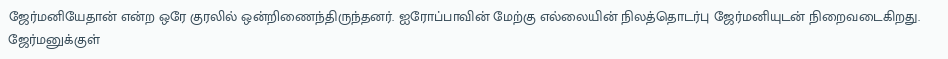ஜேர்மனியேதான் என்ற ஒரே குரலில் ஒன்றிணைந்திருந்தனர். ஐரோப்பாவின் மேற்கு எல்லையின் நிலத்தொடர்பு ஜேர்மனியுடன் நிறைவடைகிறது. ஜேர்மனுக்குள்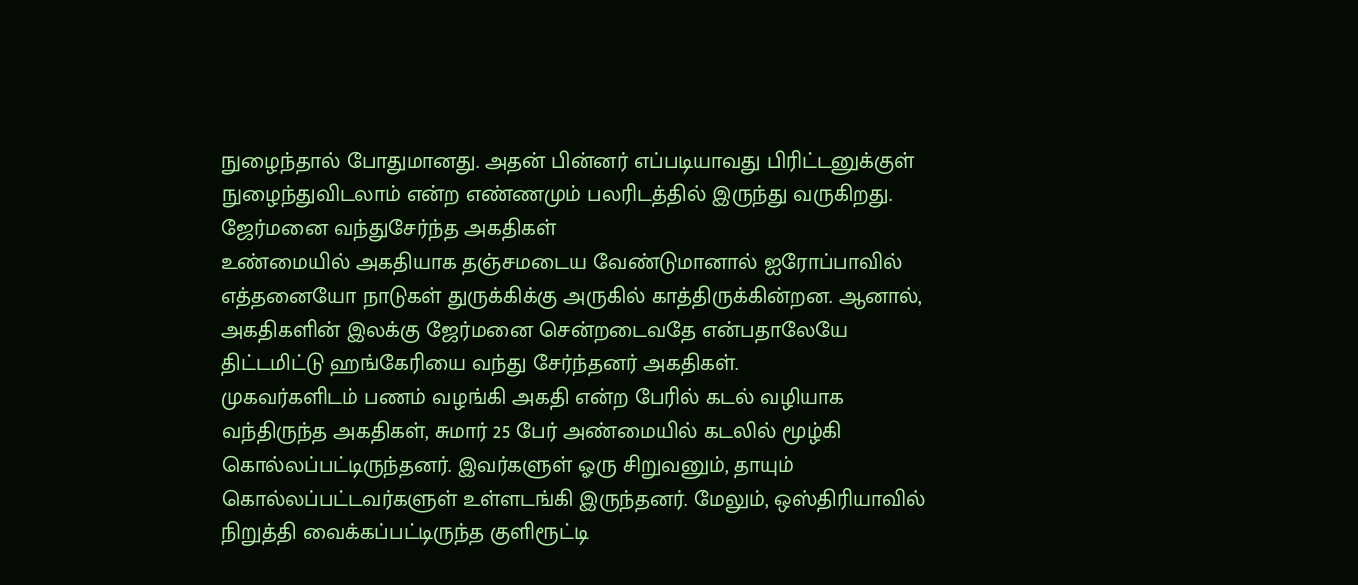நுழைந்தால் போதுமானது. அதன் பின்னர் எப்படியாவது பிரிட்டனுக்குள் நுழைந்துவிடலாம் என்ற எண்ணமும் பலரிடத்தில் இருந்து வருகிறது.
ஜேர்மனை வந்துசேர்ந்த அகதிகள்
உண்மையில் அகதியாக தஞ்சமடைய வேண்டுமானால் ஐரோப்பாவில் எத்தனையோ நாடுகள் துருக்கிக்கு அருகில் காத்திருக்கின்றன. ஆனால், அகதிகளின் இலக்கு ஜேர்மனை சென்றடைவதே என்பதாலேயே திட்டமிட்டு ஹங்கேரியை வந்து சேர்ந்தனர் அகதிகள்.
முகவர்களிடம் பணம் வழங்கி அகதி என்ற பேரில் கடல் வழியாக வந்திருந்த அகதிகள், சுமார் 25 பேர் அண்மையில் கடலில் மூழ்கி கொல்லப்பட்டிருந்தனர். இவர்களுள் ஓரு சிறுவனும், தாயும் கொல்லப்பட்டவர்களுள் உள்ளடங்கி இருந்தனர். மேலும், ஒஸ்திரியாவில் நிறுத்தி வைக்கப்பட்டிருந்த குளிரூட்டி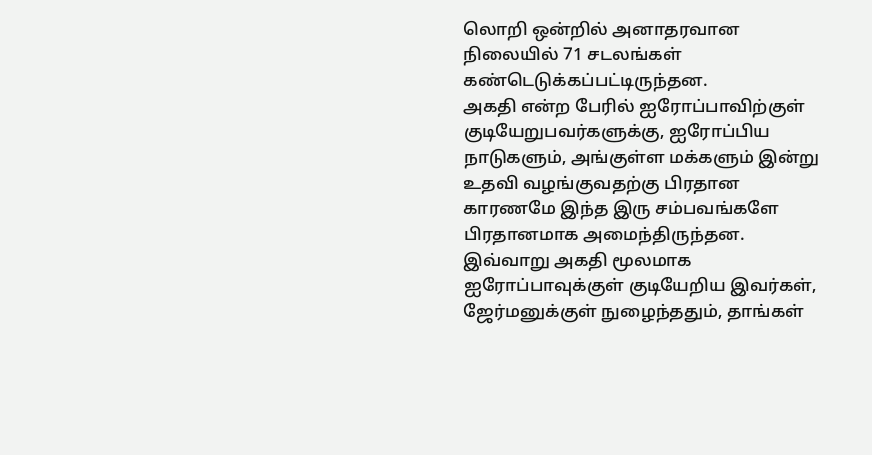லொறி ஒன்றில் அனாதரவான நிலையில் 71 சடலங்கள் கண்டெடுக்கப்பட்டிருந்தன.
அகதி என்ற பேரில் ஐரோப்பாவிற்குள் குடியேறுபவர்களுக்கு, ஐரோப்பிய நாடுகளும், அங்குள்ள மக்களும் இன்று உதவி வழங்குவதற்கு பிரதான காரணமே இந்த இரு சம்பவங்களே பிரதானமாக அமைந்திருந்தன.
இவ்வாறு அகதி மூலமாக ஐரோப்பாவுக்குள் குடியேறிய இவர்கள், ஜேர்மனுக்குள் நுழைந்ததும், தாங்கள்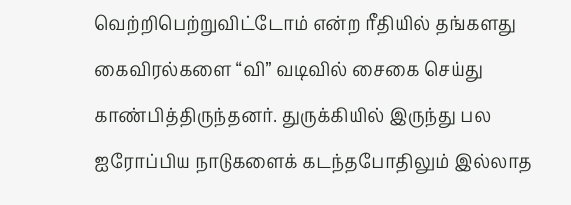வெற்றிபெற்றுவிட்டோம் என்ற ரீதியில் தங்களது கைவிரல்களை “வி” வடிவில் சைகை செய்து காண்பித்திருந்தனர். துருக்கியில் இருந்து பல ஐரோப்பிய நாடுகளைக் கடந்தபோதிலும் இல்லாத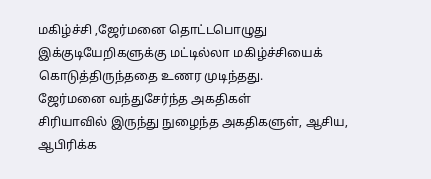மகிழ்ச்சி ,ஜேர்மனை தொட்டபொழுது இக்குடியேறிகளுக்கு மட்டில்லா மகிழ்ச்சியைக் கொடுத்திருந்ததை உணர முடிந்தது.
ஜேர்மனை வந்துசேர்ந்த அகதிகள்
சிரியாவில் இருந்து நுழைந்த அகதிகளுள், ஆசிய, ஆபிரிக்க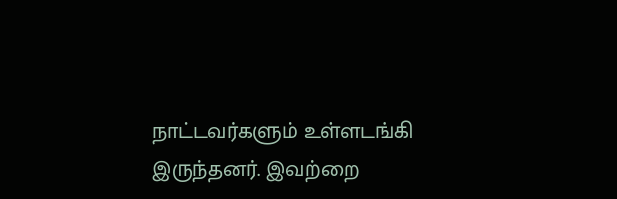நாட்டவர்களும் உள்ளடங்கி இருந்தனர். இவற்றை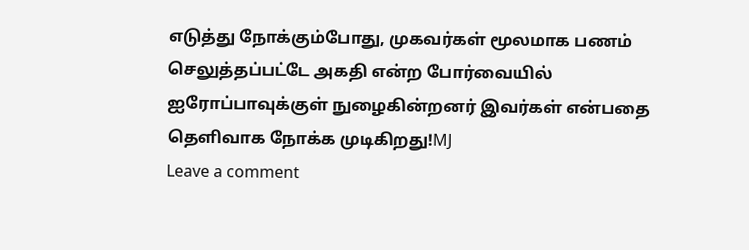எடுத்து நோக்கும்போது, முகவர்கள் மூலமாக பணம் செலுத்தப்பட்டே அகதி என்ற போர்வையில் ஐரோப்பாவுக்குள் நுழைகின்றனர் இவர்கள் என்பதை தெளிவாக நோக்க முடிகிறது!MJ
Leave a comment